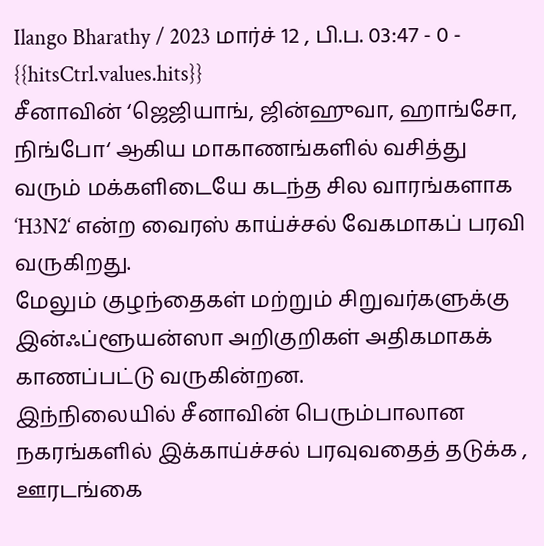Ilango Bharathy / 2023 மார்ச் 12 , பி.ப. 03:47 - 0 - {{hitsCtrl.values.hits}}
சீனாவின் ‘ஜெஜியாங், ஜின்ஹுவா, ஹாங்சோ, நிங்போ‘ ஆகிய மாகாணங்களில் வசித்து வரும் மக்களிடையே கடந்த சில வாரங்களாக ‘H3N2‘ என்ற வைரஸ் காய்ச்சல் வேகமாகப் பரவி வருகிறது.
மேலும் குழந்தைகள் மற்றும் சிறுவர்களுக்கு இன்ஃப்ளூயன்ஸா அறிகுறிகள் அதிகமாகக் காணப்பட்டு வருகின்றன.
இந்நிலையில் சீனாவின் பெரும்பாலான நகரங்களில் இக்காய்ச்சல் பரவுவதைத் தடுக்க , ஊரடங்கை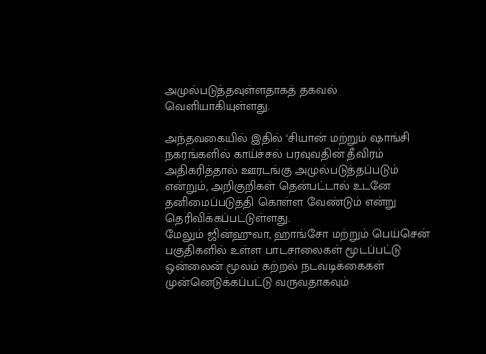அமுல்படுத்தவுள்ளதாகத் தகவல் வெளியாகியுள்ளது.

அந்தவகையில் இதில் ‘சியான் மற்றும் ஷாங்சி நகரங்களில் காய்ச்சல் பரவுவதின் தீவிரம் அதிகரித்தால் ஊரடங்கு அமுல்படுத்தப்படும் என்றும், அறிகுறிகள் தென்பட்டால் உடனே தனிமைப்படுத்தி கொள்ள வேண்டும் என்று தெரிவிக்கப்பட்டுள்ளது.
மேலும் ஜின்ஹுவா, ஹாங்சோ மற்றும் பெய்சென் பகுதிகளில் உள்ள பாடசாலைகள் மூடப்பட்டு ஒன்லைன் மூலம் கற்றல் நடவடிக்கைகள் முன்னெடுக்கப்பட்டு வருவதாகவும்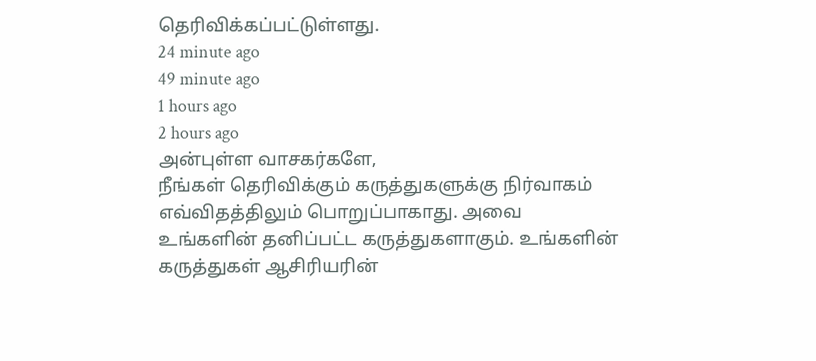தெரிவிக்கப்பட்டுள்ளது.
24 minute ago
49 minute ago
1 hours ago
2 hours ago
அன்புள்ள வாசகர்களே,
நீங்கள் தெரிவிக்கும் கருத்துகளுக்கு நிர்வாகம் எவ்விதத்திலும் பொறுப்பாகாது. அவை உங்களின் தனிப்பட்ட கருத்துகளாகும். உங்களின் கருத்துகள் ஆசிரியரின்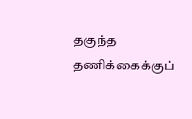தகுந்த தணிக்கைக்குப்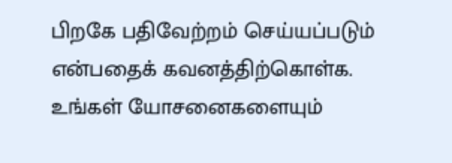பிறகே பதிவேற்றம் செய்யப்படும் என்பதைக் கவனத்திற்கொள்க. உங்கள் யோசனைகளையும்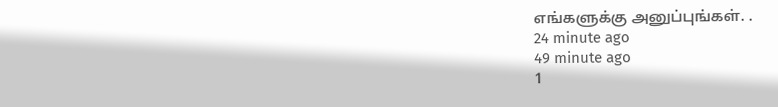எங்களுக்கு அனுப்புங்கள். .
24 minute ago
49 minute ago
1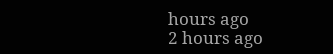hours ago
2 hours ago